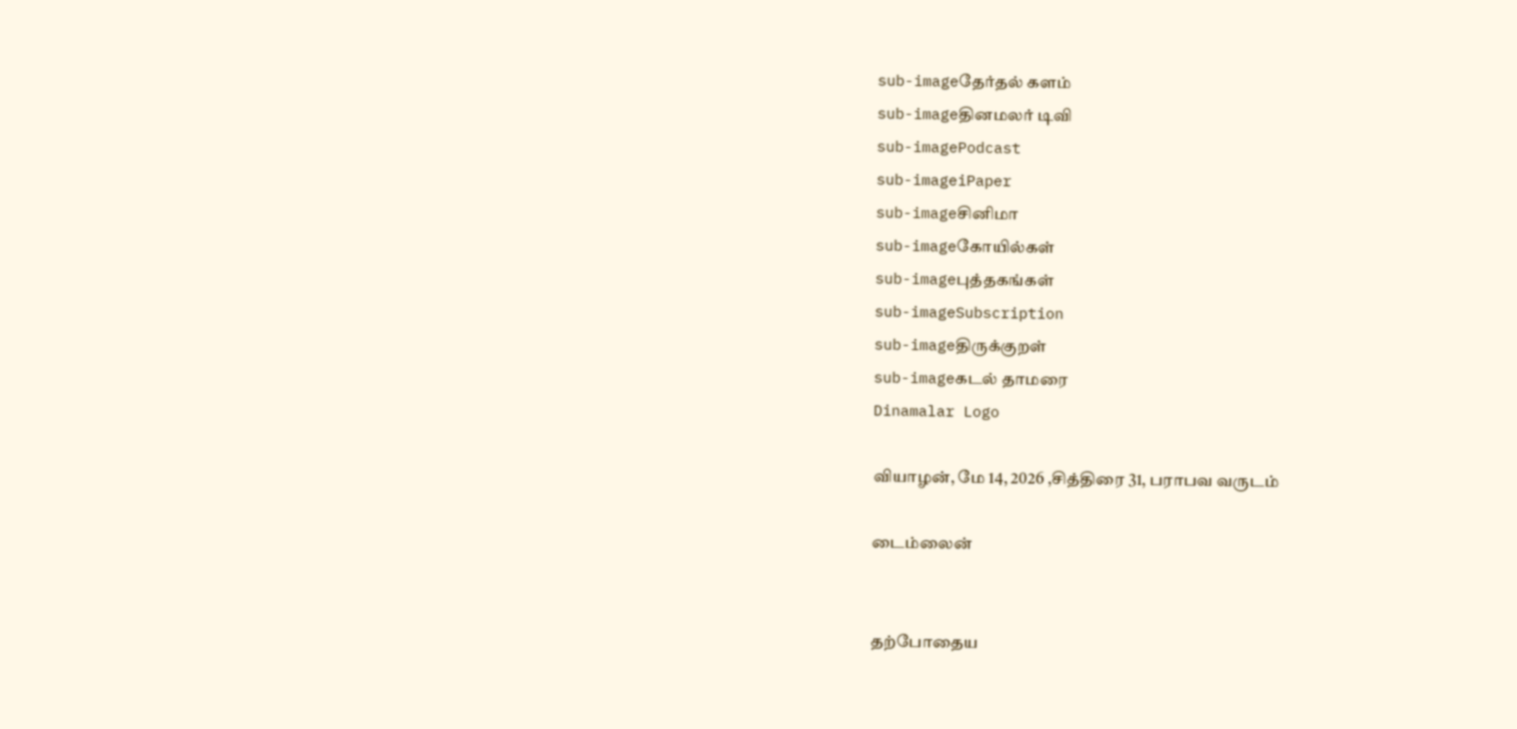sub-imageதேர்தல் களம்
sub-imageதினமலர் டிவி
sub-imagePodcast
sub-imageiPaper
sub-imageசினிமா
sub-imageகோயில்கள்
sub-imageபுத்தகங்கள்
sub-imageSubscription
sub-imageதிருக்குறள்
sub-imageகடல் தாமரை
Dinamalar Logo

வியாழன், மே 14, 2026 ,சித்திரை 31, பராபவ வருடம்

டைம்லைன்


தற்போதைய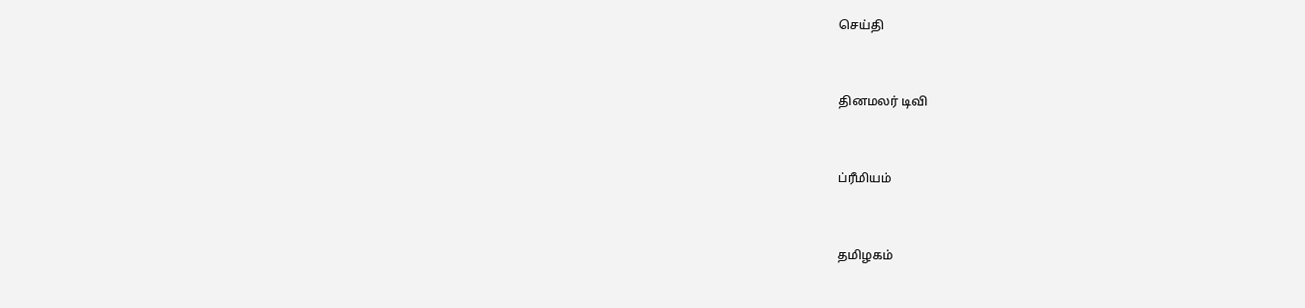செய்தி


தினமலர் டிவி


ப்ரீமியம்


தமிழகம்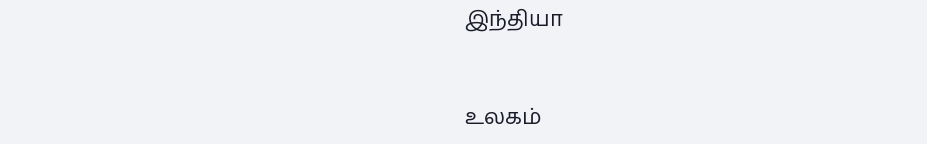இந்தியா


உலகம்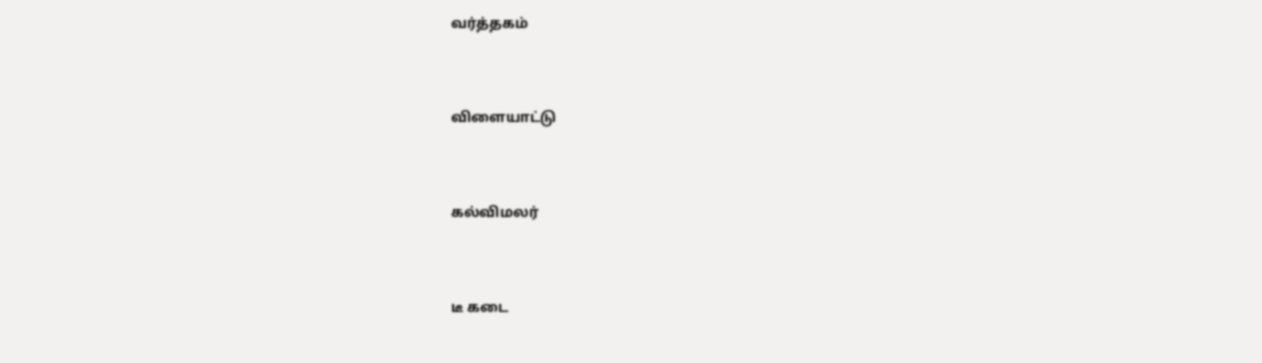வர்த்தகம்


விளையாட்டு


கல்விமலர்


டீ கடை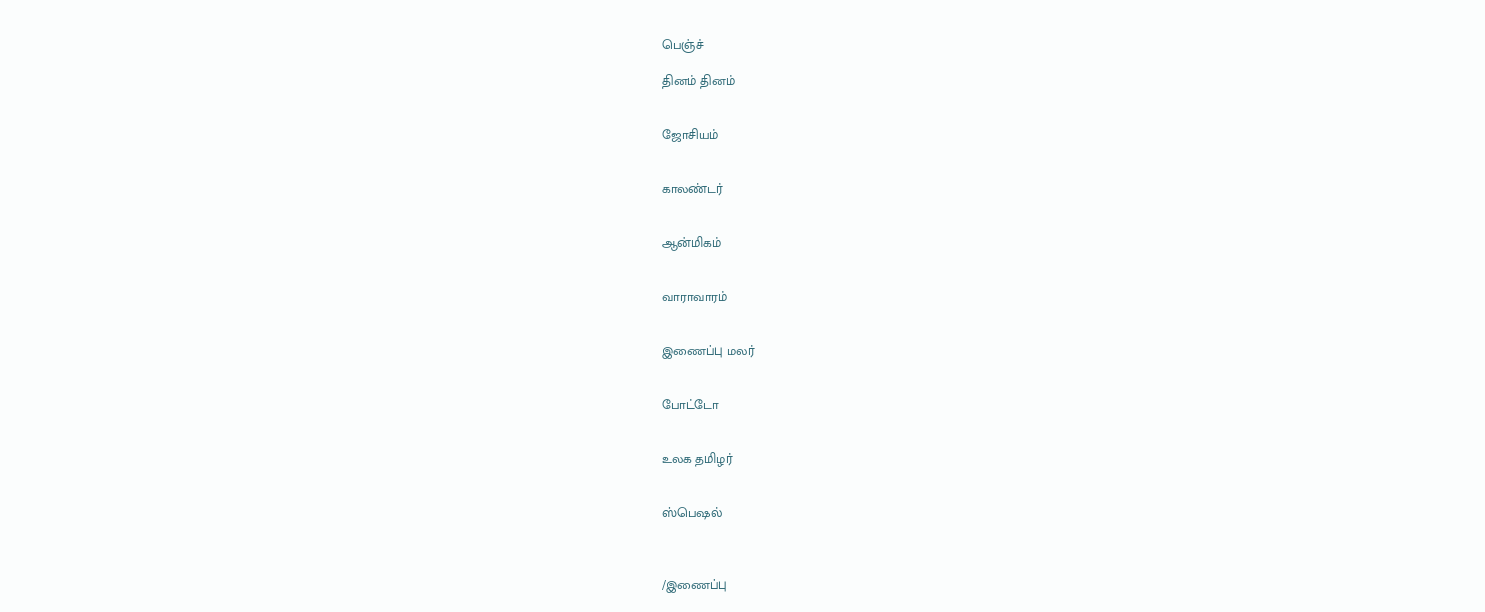பெஞ்ச்

தினம் தினம்


ஜோசியம்


காலண்டர்


ஆன்மிகம்


வாராவாரம்


இணைப்பு மலர்


போட்டோ


உலக தமிழர்


ஸ்பெஷல்



/இணைப்பு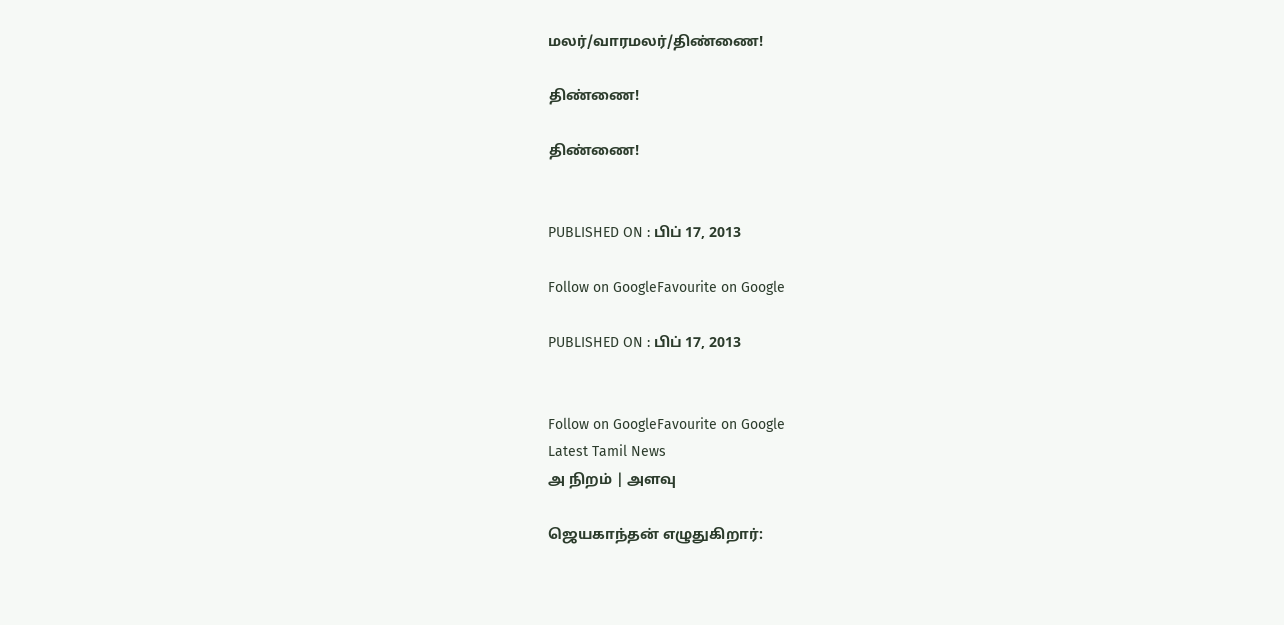மலர்/வாரமலர்/திண்ணை!

திண்ணை!

திண்ணை!


PUBLISHED ON : பிப் 17, 2013

Follow on GoogleFavourite on Google

PUBLISHED ON : பிப் 17, 2013


Follow on GoogleFavourite on Google
Latest Tamil News
அ நிறம் | அளவு

ஜெயகாந்தன் எழுதுகிறார்: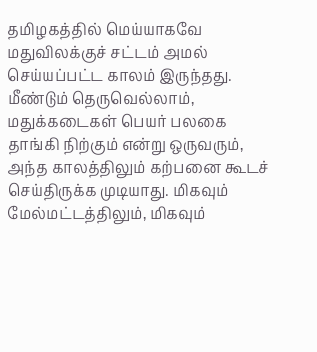தமிழகத்தில் மெய்யாகவே மதுவிலக்குச் சட்டம் அமல் செய்யப்பட்ட காலம் இருந்தது. மீண்டும் தெருவெல்லாம், மதுக்கடைகள் பெயர் பலகை தாங்கி நிற்கும் என்று ஒருவரும், அந்த காலத்திலும் கற்பனை கூடச் செய்திருக்க முடியாது. மிகவும் மேல்மட்டத்திலும், மிகவும்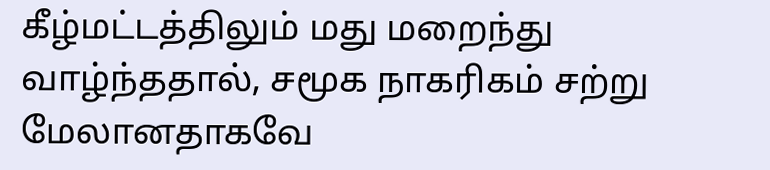கீழ்மட்டத்திலும் மது மறைந்து வாழ்ந்ததால், சமூக நாகரிகம் சற்று மேலானதாகவே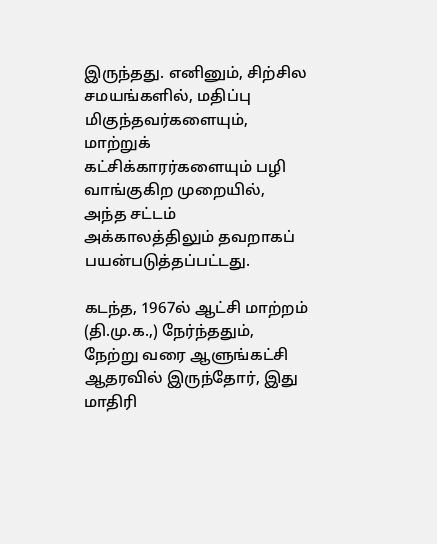இருந்தது. எனினும், சிற்சில சமயங்களில், மதிப்பு மிகுந்தவர்களையும், மாற்றுக் கட்சிக்காரர்களையும் பழி வாங்குகிற முறையில், அந்த சட்டம் அக்காலத்திலும் தவறாகப் பயன்படுத்தப்பட்டது.

கடந்த, 1967ல் ஆட்சி மாற்றம் (தி.மு.க.,) நேர்ந்ததும், நேற்று வரை ஆளுங்கட்சி ஆதரவில் இருந்தோர், இது மாதிரி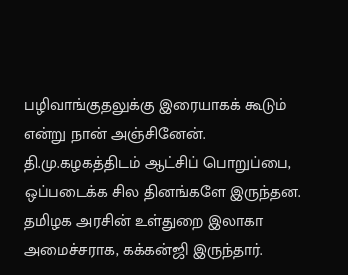பழிவாங்குதலுக்கு இரையாகக் கூடும் என்று நான் அஞ்சினேன். தி.மு.கழகத்திடம் ஆட்சிப் பொறுப்பை, ஒப்படைக்க சில தினங்களே இருந்தன. தமிழக அரசின் உள்துறை இலாகா அமைச்சராக, கக்கன்ஜி இருந்தார்.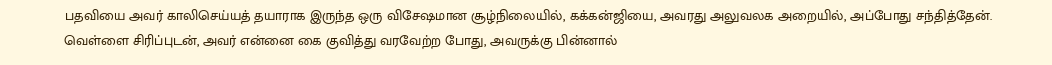பதவியை அவர் காலிசெய்யத் தயாராக இருந்த ஒரு விசேஷமான சூழ்நிலையில், கக்கன்ஜியை, அவரது அலுவலக அறையில், அப்போது சந்தித்தேன். வெள்ளை சிரிப்புடன், அவர் என்னை கை குவித்து வரவேற்ற போது, அவருக்கு பின்னால்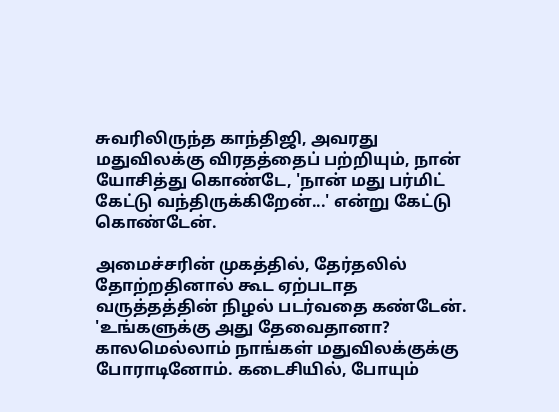சுவரிலிருந்த காந்திஜி, அவரது மதுவிலக்கு விரதத்தைப் பற்றியும், நான் யோசித்து கொண்டே, 'நான் மது பர்மிட் கேட்டு வந்திருக்கிறேன்...' என்று கேட்டு கொண்டேன்.

அமைச்சரின் முகத்தில், தேர்தலில் தோற்றதினால் கூட ஏற்படாத வருத்தத்தின் நிழல் படர்வதை கண்டேன். 'உங்களுக்கு அது தேவைதானா? காலமெல்லாம் நாங்கள் மதுவிலக்குக்கு போராடினோம். கடைசியில், போயும்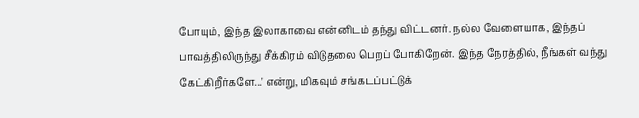போயும், இந்த இலாகாவை என்னிடம் தந்து விட்டனர். நல்ல வேளையாக, இந்தப் பாவத்திலிருந்து சீக்கிரம் விடுதலை பெறப் போகிறேன். இந்த நேரத்தில், நீங்கள் வந்து கேட்கிறீர்களே...' என்று, மிகவும் சங்கடப்பட்டுக்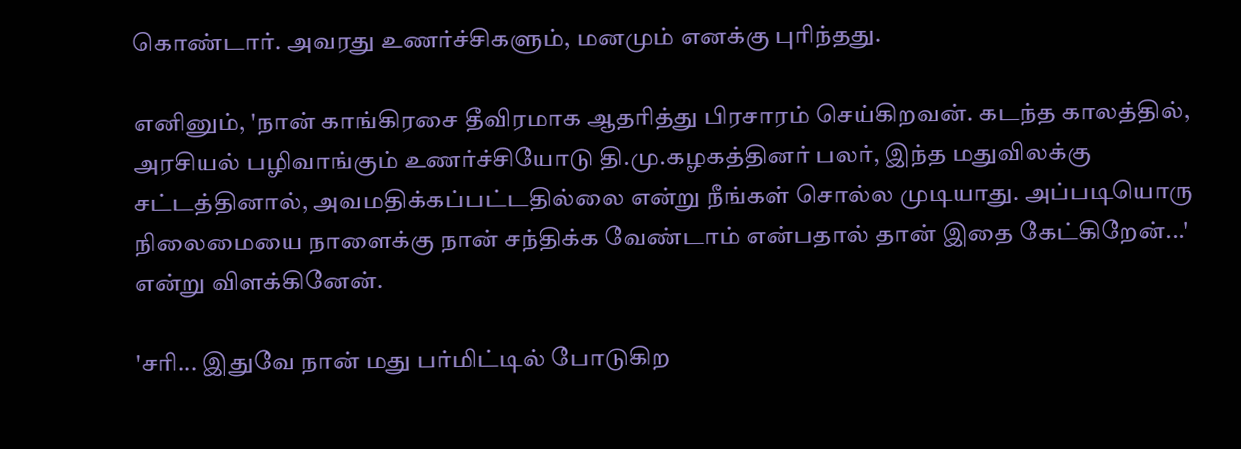கொண்டார். அவரது உணர்ச்சிகளும், மனமும் எனக்கு புரிந்தது.

எனினும், 'நான் காங்கிரசை தீவிரமாக ஆதரித்து பிரசாரம் செய்கிறவன். கடந்த காலத்தில், அரசியல் பழிவாங்கும் உணர்ச்சியோடு தி.மு.கழகத்தினர் பலர், இந்த மதுவிலக்கு சட்டத்தினால், அவமதிக்கப்பட்டதில்லை என்று நீங்கள் சொல்ல முடியாது. அப்படியொரு நிலைமையை நாளைக்கு நான் சந்திக்க வேண்டாம் என்பதால் தான் இதை கேட்கிறேன்...' என்று விளக்கினேன்.

'சரி... இதுவே நான் மது பர்மிட்டில் போடுகிற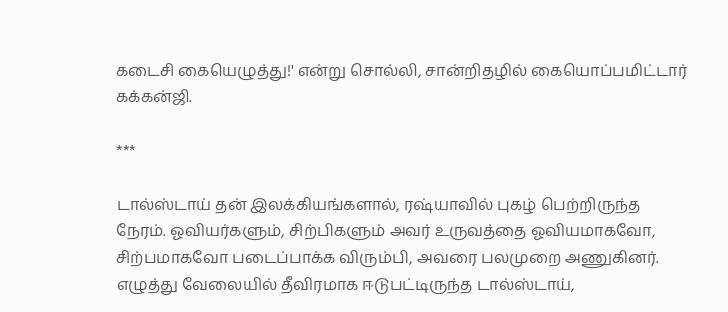கடைசி கையெழுத்து!' என்று சொல்லி, சான்றிதழில் கையொப்பமிட்டார் கக்கன்ஜி.

***

டால்ஸ்டாய் தன் இலக்கியங்களால், ரஷ்யாவில் புகழ் பெற்றிருந்த நேரம். ஓவியர்களும், சிற்பிகளும் அவர் உருவத்தை ஓவியமாகவோ, சிற்பமாகவோ படைப்பாக்க விரும்பி, அவரை பலமுறை அணுகினர். எழுத்து வேலையில் தீவிரமாக ஈடுபட்டிருந்த டால்ஸ்டாய்,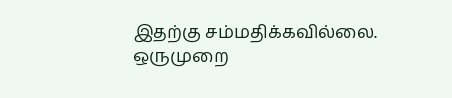இதற்கு சம்மதிக்கவில்லை. ஒருமுறை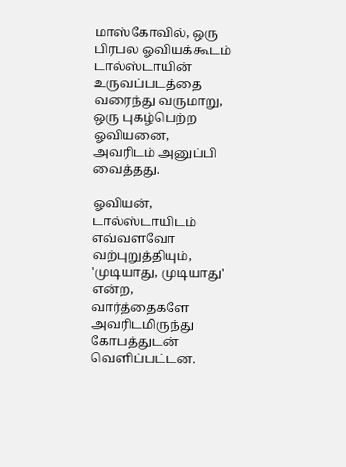மாஸ்கோவில், ஒரு பிரபல ஓவியக்கூடம் டால்ஸ்டாயின் உருவப்படத்தை வரைந்து வருமாறு, ஒரு புகழ்பெற்ற ஓவியனை, அவரிடம் அனுப்பி வைத்தது.

ஓவியன், டால்ஸ்டாயிடம் எவ்வளவோ வற்புறுத்தியும், 'முடியாது, முடியாது' என்ற, வார்த்தைகளே அவரிடமிருந்து கோபத்துடன் வெளிப்பட்டன.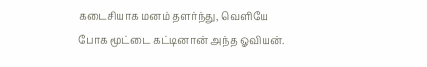கடைசியாக மனம் தளர்ந்து, வெளியே போக மூட்டை கட்டினான் அந்த ஓவியன்.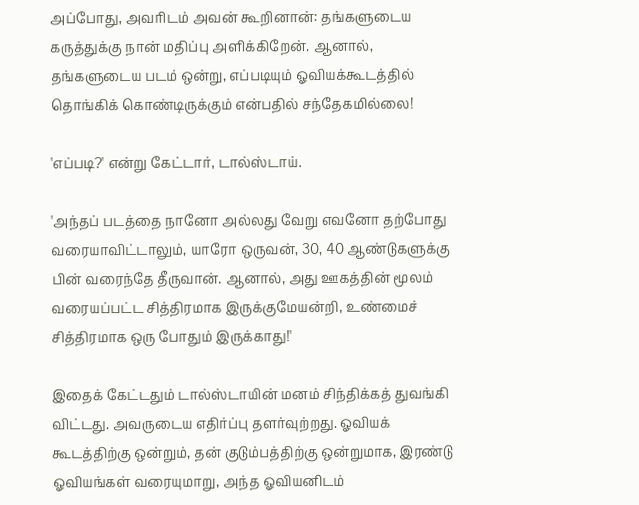அப்போது, அவரிடம் அவன் கூறினான்: தங்களுடைய கருத்துக்கு நான் மதிப்பு அளிக்கிறேன். ஆனால், தங்களுடைய படம் ஒன்று, எப்படியும் ஓவியக்கூடத்தில் தொங்கிக் கொண்டிருக்கும் என்பதில் சந்தேகமில்லை!

'எப்படி?' என்று கேட்டார், டால்ஸ்டாய்.

'அந்தப் படத்தை நானோ அல்லது வேறு எவனோ தற்போது வரையாவிட்டாலும், யாரோ ஒருவன், 30, 40 ஆண்டுகளுக்கு பின் வரைந்தே தீருவான். ஆனால், அது ஊகத்தின் மூலம் வரையப்பட்ட சித்திரமாக இருக்குமேயன்றி, உண்மைச் சித்திரமாக ஒரு போதும் இருக்காது!'

இதைக் கேட்டதும் டால்ஸ்டாயின் மனம் சிந்திக்கத் துவங்கி விட்டது. அவருடைய எதிர்ப்பு தளர்வுற்றது. ஓவியக் கூடத்திற்கு ஒன்றும், தன் குடும்பத்திற்கு ஒன்றுமாக, இரண்டு ஓவியங்கள் வரையுமாறு, அந்த ஓவியனிடம்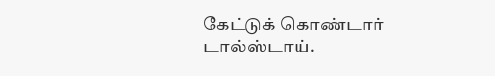கேட்டுக் கொண்டார் டால்ஸ்டாய்.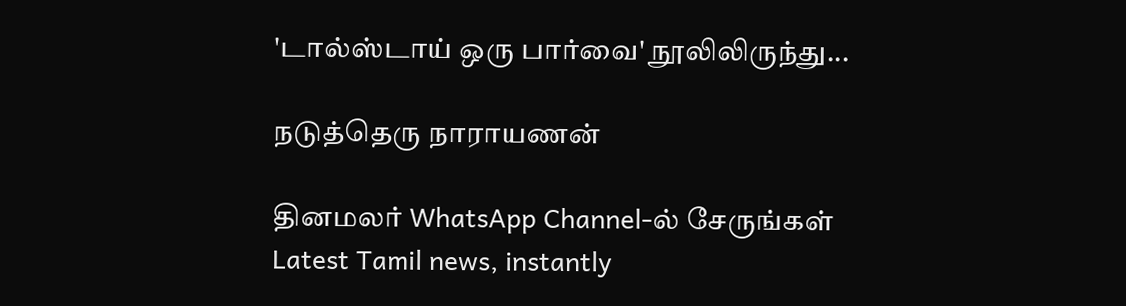'டால்ஸ்டாய் ஒரு பார்வை' நூலிலிருந்து...

நடுத்தெரு நாராயணன்

தினமலர் WhatsApp Channel-ல் சேருங்கள்
Latest Tamil news, instantly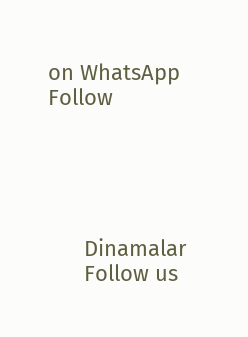on WhatsApp
Follow





      Dinamalar
      Follow us